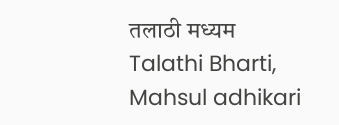तलाठी मध्यम Talathi Bharti, Mahsul adhikari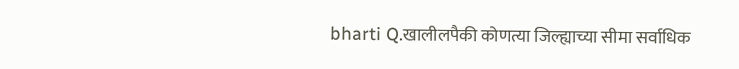bharti Q.खालीलपैकी कोणत्या जिल्ह्याच्या सीमा सर्वाधिक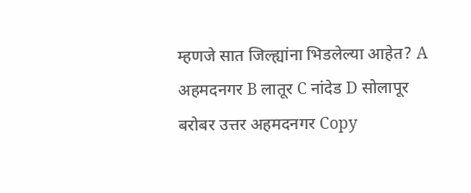म्हणजे सात जिल्ह्यांना भिडलेल्या आहेत? A अहमदनगर B लातूर C नांदेड D सोलापूर बरोबर उत्तर अहमदनगर Copy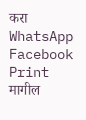करा WhatsApp Facebook Print मागील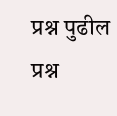प्रश्न पुढील प्रश्न